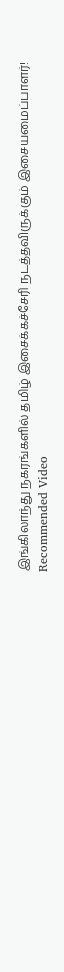இங்கிலாந்து நகரங்களில் தமிழ் இசைக்கச்சேரி நடத்தவிருக்கும் இசையமைப்பாளர்!
Recommended Video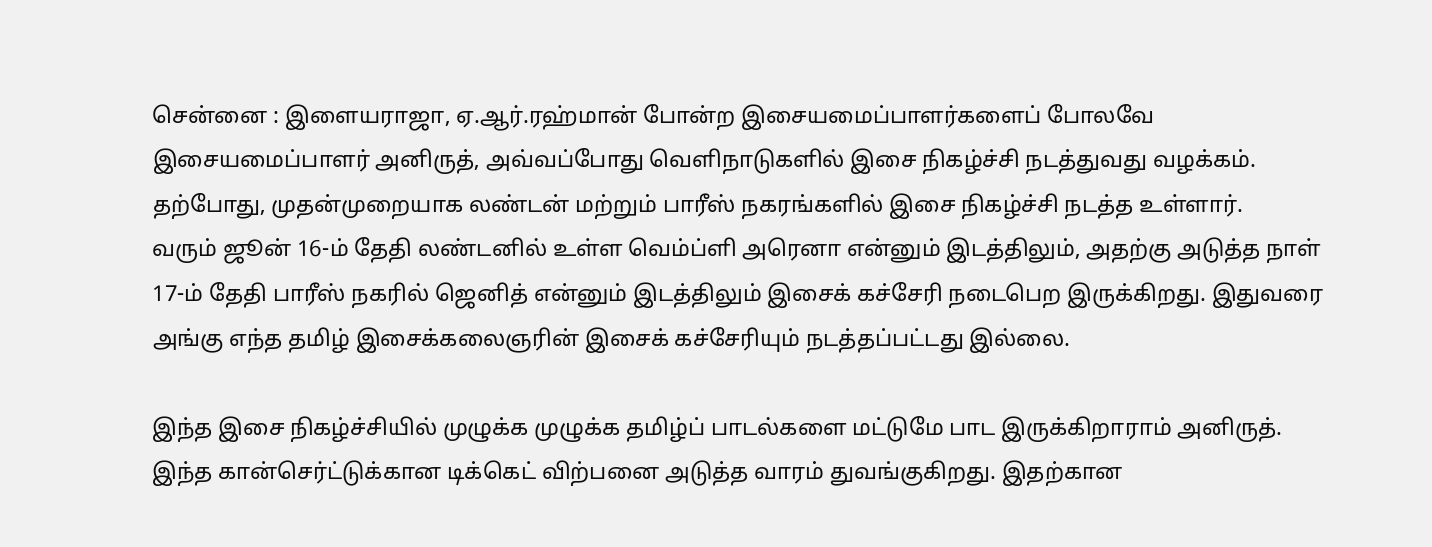சென்னை : இளையராஜா, ஏ.ஆர்.ரஹ்மான் போன்ற இசையமைப்பாளர்களைப் போலவே இசையமைப்பாளர் அனிருத், அவ்வப்போது வெளிநாடுகளில் இசை நிகழ்ச்சி நடத்துவது வழக்கம். தற்போது, முதன்முறையாக லண்டன் மற்றும் பாரீஸ் நகரங்களில் இசை நிகழ்ச்சி நடத்த உள்ளார்.
வரும் ஜூன் 16-ம் தேதி லண்டனில் உள்ள வெம்ப்ளி அரெனா என்னும் இடத்திலும், அதற்கு அடுத்த நாள் 17-ம் தேதி பாரீஸ் நகரில் ஜெனித் என்னும் இடத்திலும் இசைக் கச்சேரி நடைபெற இருக்கிறது. இதுவரை அங்கு எந்த தமிழ் இசைக்கலைஞரின் இசைக் கச்சேரியும் நடத்தப்பட்டது இல்லை.

இந்த இசை நிகழ்ச்சியில் முழுக்க முழுக்க தமிழ்ப் பாடல்களை மட்டுமே பாட இருக்கிறாராம் அனிருத். இந்த கான்செர்ட்டுக்கான டிக்கெட் விற்பனை அடுத்த வாரம் துவங்குகிறது. இதற்கான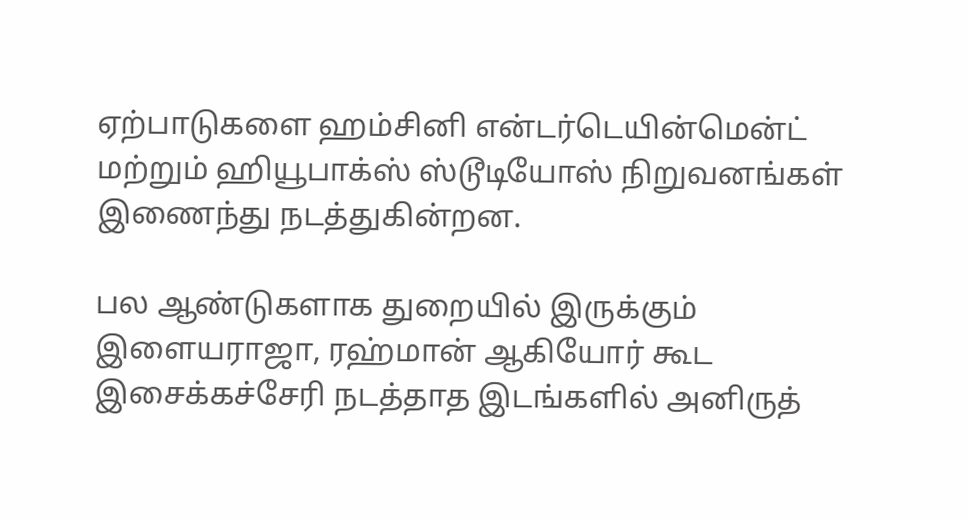ஏற்பாடுகளை ஹம்சினி என்டர்டெயின்மென்ட் மற்றும் ஹியூபாக்ஸ் ஸ்டூடியோஸ் நிறுவனங்கள் இணைந்து நடத்துகின்றன.

பல ஆண்டுகளாக துறையில் இருக்கும் இளையராஜா, ரஹ்மான் ஆகியோர் கூட இசைக்கச்சேரி நடத்தாத இடங்களில் அனிருத்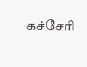கச்சேரி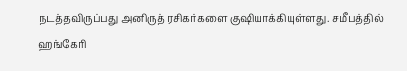நடத்தவிருப்பது அனிருத் ரசிகர்களை குஷியாக்கியுள்ளது. சமீபத்தில் ஹங்கேரி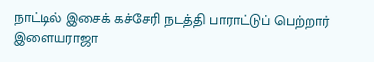நாட்டில் இசைக் கச்சேரி நடத்தி பாராட்டுப் பெற்றார் இளையராஜா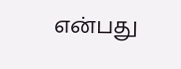என்பது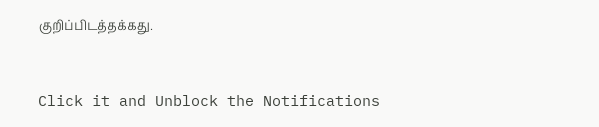குறிப்பிடத்தக்கது.


Click it and Unblock the Notifications